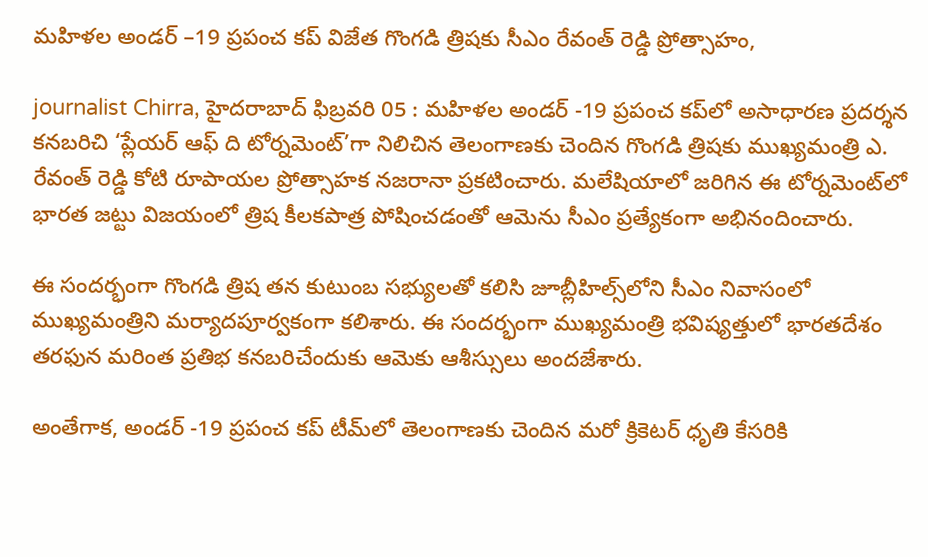మహిళల అండర్ –19 ప్రపంచ కప్ విజేత గొంగడి త్రిషకు సీఎం రేవంత్ రెడ్డి ప్రోత్సాహం,

journalist Chirra, హైదరాబాద్ ఫిబ్రవరి 05 : మహిళల అండర్ -19 ప్రపంచ కప్‌లో అసాధారణ ప్రదర్శన కనబరిచి ‘ప్లేయర్ ఆఫ్ ది టోర్నమెంట్’గా నిలిచిన తెలంగాణకు చెందిన గొంగడి త్రిషకు ముఖ్యమంత్రి ఎ. రేవంత్ రెడ్డి కోటి రూపాయల ప్రోత్సాహక నజరానా ప్రకటించారు. మలేషియాలో జరిగిన ఈ టోర్నమెంట్‌లో భారత జట్టు విజయంలో త్రిష కీలకపాత్ర పోషించడంతో ఆమెను సీఎం ప్రత్యేకంగా అభినందించారు.

ఈ సందర్భంగా గొంగడి త్రిష తన కుటుంబ సభ్యులతో కలిసి జూబ్లీహిల్స్‌లోని సీఎం నివాసంలో ముఖ్యమంత్రిని మర్యాదపూర్వకంగా కలిశారు. ఈ సందర్భంగా ముఖ్యమంత్రి భవిష్యత్తులో భారతదేశం తరఫున మరింత ప్రతిభ కనబరిచేందుకు ఆమెకు ఆశీస్సులు అందజేశారు.

అంతేగాక, అండర్ -19 ప్రపంచ కప్ టీమ్‌లో తెలంగాణకు చెందిన మరో క్రికెటర్ ధృతి కేసరికి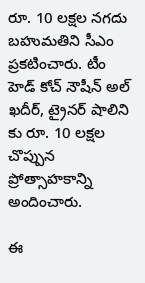రూ. 10 లక్షల నగదు బహుమతిని సీఎం ప్రకటించారు. టీం హెడ్ కోచ్ నౌషీన్ అల్ ఖదీర్, ట్రైనర్ షాలిని కు రూ. 10 లక్షల చొప్పున ప్రోత్సాహకాన్ని అందించారు.

ఈ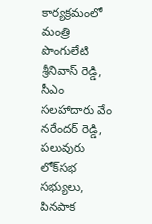కార్యక్రమంలో మంత్రి పొంగులేటి శ్రీనివాస్ రెడ్డి, సీఎం సలహాదారు వేం నరేందర్ రెడ్డి, పలువురు లోక్‌సభ సభ్యులు, పినపాక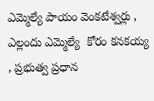ఎమ్మెల్యే పాయం వెంకటేశ్వర్లు , ఎల్లందు ఎమ్మెల్యే  కోరం కనకయ్య  , ప్రభుత్వ ప్రధాన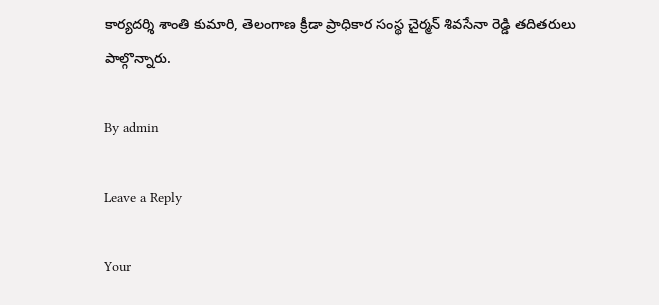కార్యదర్శి శాంతి కుమారి, తెలంగాణ క్రీడా ప్రాధికార సంస్థ చైర్మన్ శివసేనా రెడ్డి తదితరులు పాల్గొన్నారు.

By admin

Leave a Reply

Your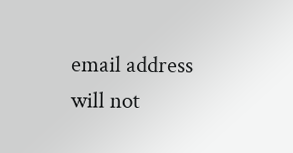email address will not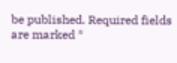be published. Required fields are marked *